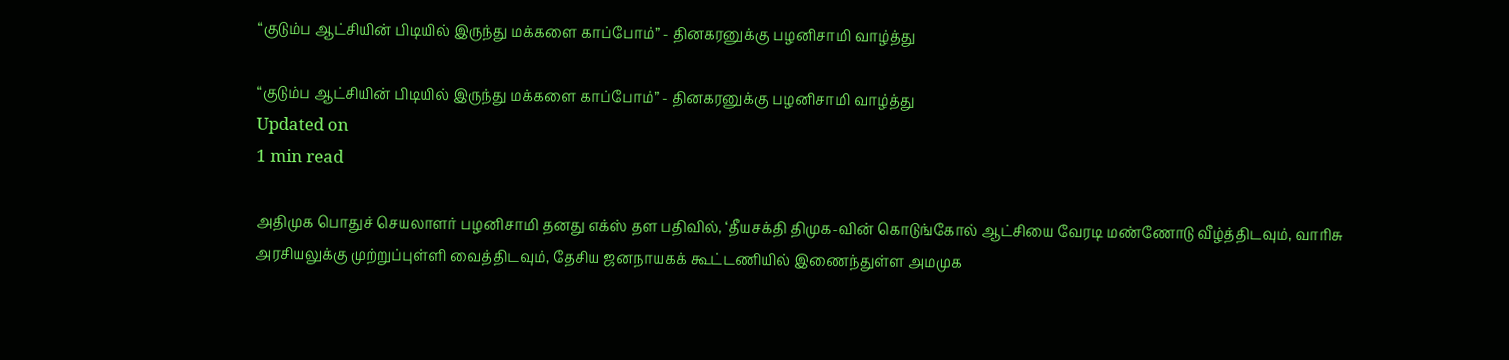“குடும்ப ஆட்சியின் பிடியில் இருந்து மக்களை காப்போம்” - தினகரனுக்கு பழனிசாமி வாழ்த்து

“குடும்ப ஆட்சியின் பிடியில் இருந்து மக்களை காப்போம்” - தினகரனுக்கு பழனிசாமி வாழ்த்து
Updated on
1 min read

அதிமுக பொதுச் செயலாளர் பழனிசாமி தனது எக்ஸ் தள பதிவில், ‘தீயசக்தி திமுக-வின் கொடுங்கோல் ஆட்சியை வேரடி மண்ணோடு வீழ்த்திடவும், வாரிசு அரசியலுக்கு முற்றுப்புள்ளி வைத்திடவும், தேசிய ஜனநாயகக் கூட்டணியில் இணைந்துள்ள அமமுக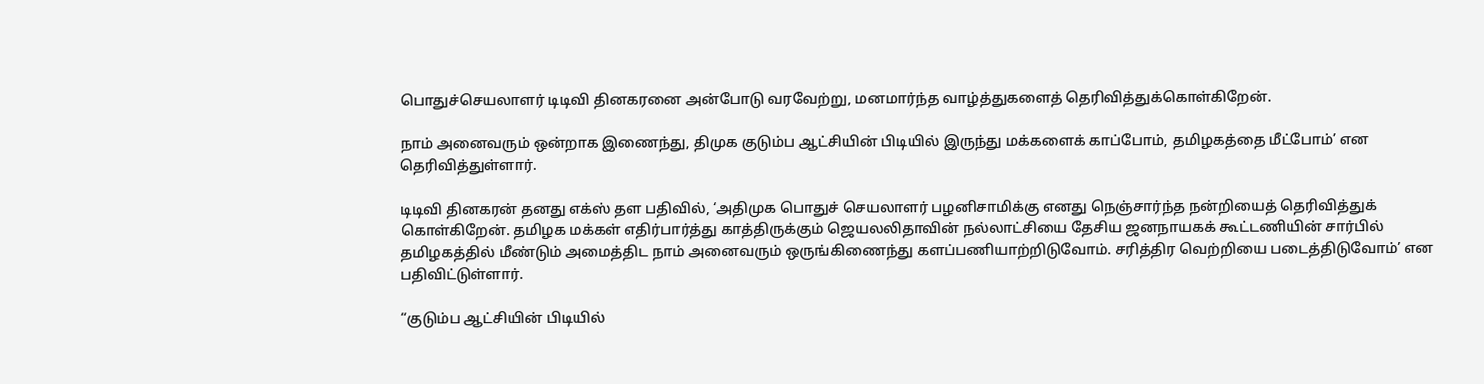பொதுச்செயலாளர் டிடிவி தினகரனை அன்போடு வரவேற்று, மனமார்ந்த வாழ்த்துகளைத் தெரிவித்துக்கொள்கிறேன்.

நாம் அனைவரும் ஒன்றாக இணைந்து, திமுக குடும்ப ஆட்சியின் பிடியில் இருந்து மக்களைக் காப்போம், தமிழகத்தை மீட்போம்’ என தெரிவித்துள்ளார்.

டிடிவி தினகரன் தனது எக்ஸ் தள பதிவில், ‘அதிமுக பொதுச் செயலாளர் பழனிசாமிக்கு எனது நெஞ்சார்ந்த நன்றியைத் தெரிவித்துக் கொள்கிறேன். தமிழக மக்கள் எதிர்பார்த்து காத்திருக்கும் ஜெயலலிதாவின் நல்லாட்சியை தேசிய ஜனநாயகக் கூட்டணியின் சார்பில் தமிழகத்தில் மீண்டும் அமைத்திட நாம் அனைவரும் ஒருங்கிணைந்து களப்பணியாற்றிடுவோம். சரித்திர வெற்றியை படைத்திடுவோம்’ என பதிவிட்டுள்ளார்.

“குடும்ப ஆட்சியின் பிடியில்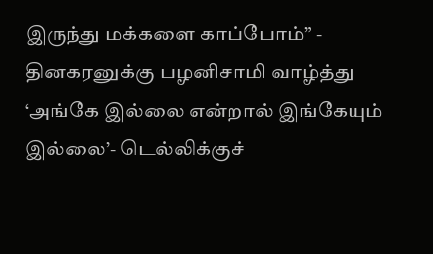இருந்து மக்களை காப்போம்” - தினகரனுக்கு பழனிசாமி வாழ்த்து
‘அங்கே இல்லை என்றால் இங்கேயும் இல்லை’- டெல்லிக்குச்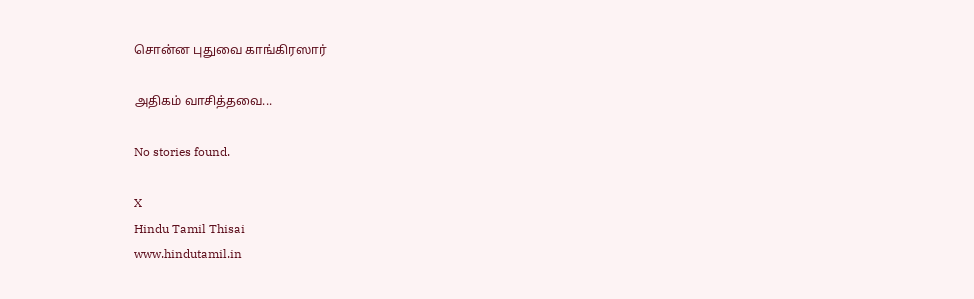சொன்ன புதுவை காங்கிரஸார்

அதிகம் வாசித்தவை...

No stories found.

X
Hindu Tamil Thisai
www.hindutamil.in